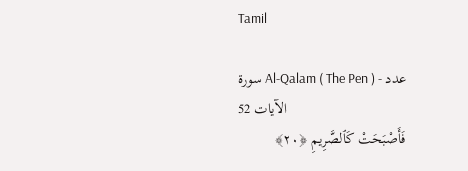Tamil

سورة Al-Qalam ( The Pen ) - عدد الآيات 52
فَأَصْبَحَتْ كَٱلصَّرِيمِ ﴿٢٠﴾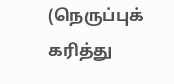(நெருப்புக் கரித்து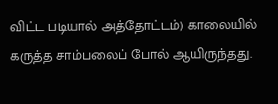விட்ட படியால் அத்தோட்டம்) காலையில் கருத்த சாம்பலைப் போல் ஆயிருந்தது.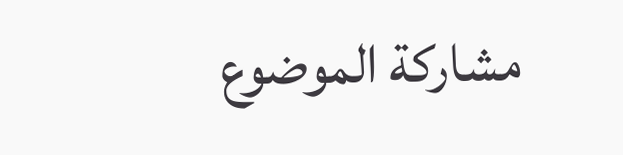مشاركة الموضوع